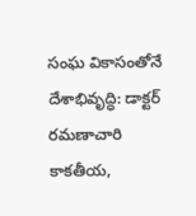సంఘ వికాసంతోనే దేశాభివృద్ధి: డాక్టర్ రమణాచారి
కాకతీయ,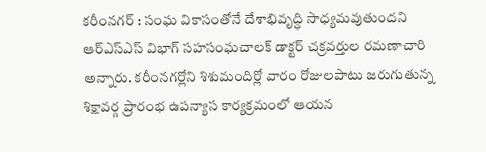కరీంనగర్ : సంఘ వికాసంతోనే దేశాభివృద్ధి సాధ్యమవుతుందని ఆర్ఎస్ఎస్ విభాగ్ సహసంఘచాలక్ డాక్టర్ చక్రవర్తుల రమణాచారి అన్నారు. కరీంనగర్లోని శిశుమందిర్లో వారం రోజులపాటు జరుగుతున్న శిక్షావర్గ ప్రారంభ ఉపన్యాస కార్యక్రమంలో ఆయన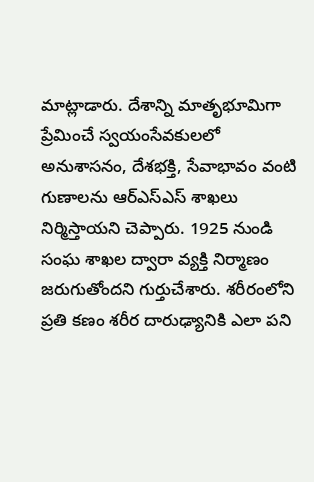మాట్లాడారు. దేశాన్ని మాతృభూమిగా ప్రేమించే స్వయంసేవకులలో అనుశాసనం, దేశభక్తి, సేవాభావం వంటి గుణాలను ఆర్ఎస్ఎస్ శాఖలు నిర్మిస్తాయని చెప్పారు. 1925 నుండి సంఘ శాఖల ద్వారా వ్యక్తి నిర్మాణం జరుగుతోందని గుర్తుచేశారు. శరీరంలోని ప్రతి కణం శరీర దారుఢ్యానికి ఎలా పని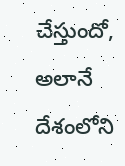చేస్తుందో, అలానే దేశంలోని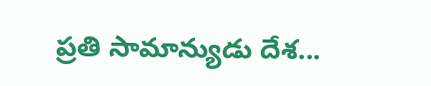ప్రతి సామాన్యుడు దేశ...